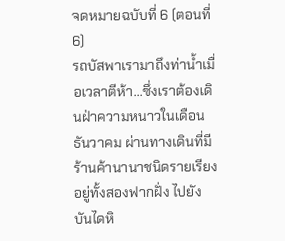จดหมายฉบับที่ 6 (ตอนที่ 6)
รถบัสพาเรามาถึงท่าน้ำเมื่อเวลาตีห้า...ซึ่งเราต้องเดินฝ่าความหนาวในเดือนธันวาคม ผ่านทางเดินที่มีร้านค้านานาชนิดรายเรียงอยู่ทั้งสองฟากฝั่ง ไปยังบันไดหิ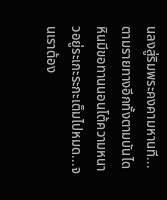นลงสู่ริมพระคงคามหานที...
ตามรายทางอีกทั้งตามบันไดหินมีขอทานนอนโต้ความหนาวอยู่ระเกะระกะเต็มไปหมด...จนเราต้อง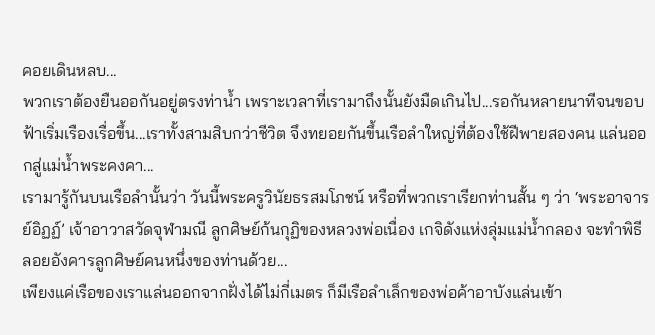คอยเดินหลบ...
พวกเราต้องยืนออกันอยู่ตรงท่าน้ำ เพราะเวลาที่เรามาถึงนั้นยังมืดเกินไป...รอกันหลายนาทีจนขอบฟ้าเริ่มเรืองเรื่อขึ้น...เราทั้งสามสิบกว่าชีวิต จึงทยอยกันขึ้นเรือลำใหญ่ที่ต้องใช้ฝีพายสองคน แล่นออกสู่แม่น้ำพระคงคา...
เรามารู้กันบนเรือลำนั้นว่า วันนี้พระครูวินัยธรสมโภชน์ หรือที่พวกเราเรียกท่านสั้น ๆ ว่า ‘พระอาจารย์อิฏฏ์’ เจ้าอาวาสวัดจุฬามณี ลูกศิษย์ก้นกุฏิของหลวงพ่อเนื่อง เกจิดังแห่งลุ่มแม่น้ำกลอง จะทำพิธีลอยอังคารลูกศิษย์คนหนึ่งของท่านด้วย...
เพียงแค่เรือของเราแล่นออกจากฝั่งได้ไม่กี่เมตร ก็มีเรือลำเล็กของพ่อค้าอาบังแล่นเข้า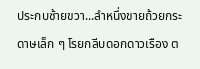ประกบซ้ายขวา...ลำหนึ่งขายถ้วยกระดาษเล็ก ๆ โรยกลีบดอกดาวเรือง ต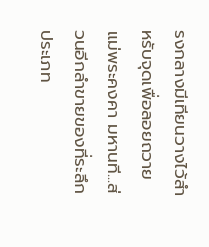รงกลางมีเทียนวางไว้สำหรับจุดเพื่อลอยถวายแม่พระคงคา มหานที...ส่วนอีกลำขายของที่ระลึกประเภท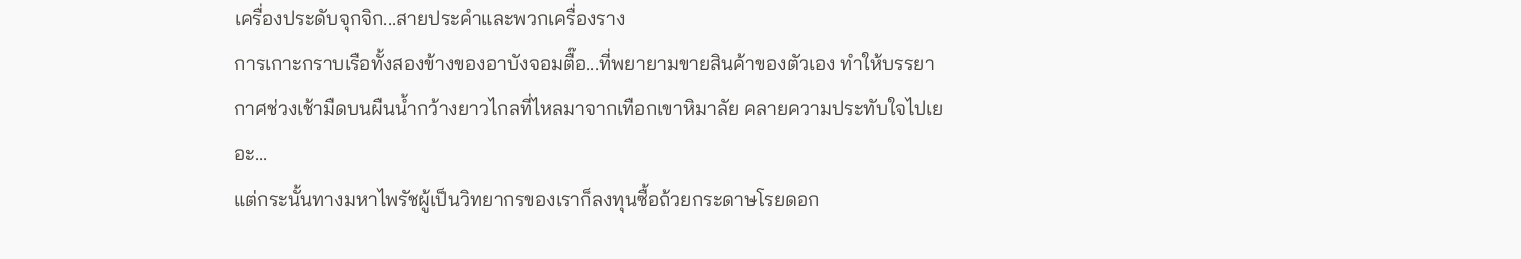เครื่องประดับจุกจิก...สายประคำและพวกเครื่องราง
การเกาะกราบเรือทั้งสองข้างของอาบังจอมตื๊อ...ที่พยายามขายสินค้าของตัวเอง ทำให้บรรยากาศช่วงเช้ามืดบนผืนน้ำกว้างยาวไกลที่ไหลมาจากเทือกเขาหิมาลัย คลายความประทับใจไปเยอะ...
แต่กระนั้นทางมหาไพรัชผู้เป็นวิทยากรของเราก็ลงทุนซื้อถ้วยกระดาษโรยดอก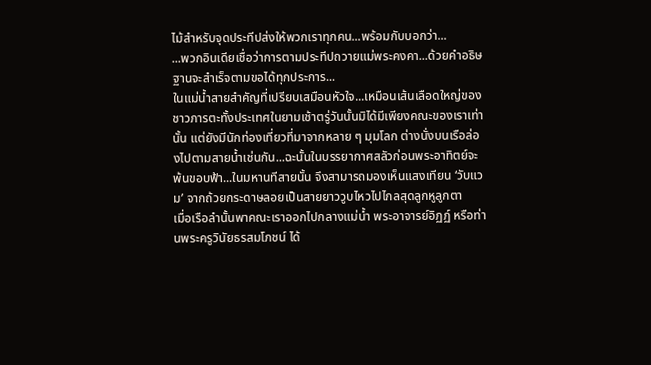ไม้สำหรับจุดประทีปส่งให้พวกเราทุกคน...พร้อมกับบอกว่า...
...พวกอินเดียเชื่อว่าการตามประทีปถวายแม่พระคงคา...ด้วยคำอธิษฐานจะสำเร็จตามขอได้ทุกประการ...
ในแม่น้ำสายสำคัญที่เปรียบเสมือนหัวใจ...เหมือนเส้นเลือดใหญ่ของชาวภารตะทั้งประเทศในยามเช้าตรู่วันนั้นมิได้มีเพียงคณะของเราเท่านั้น แต่ยังมีนักท่องเที่ยวที่มาจากหลาย ๆ มุมโลก ต่างนั่งบนเรือล่องไปตามสายน้ำเช่นกัน...ฉะนั้นในบรรยากาศสลัวก่อนพระอาทิตย์จะพ้นขอบฟ้า...ในมหานทีสายนั้น จึงสามารถมองเห็นแสงเทียน ‘วับแวม’ จากถ้วยกระดาษลอยเป็นสายยาววูบไหวไปไกลสุดลูกหูลูกตา
เมื่อเรือลำนั้นพาคณะเราออกไปกลางแม่น้ำ พระอาจารย์อิฏฏ์ หรือท่านพระครูวินัยธรสมโภชน์ ได้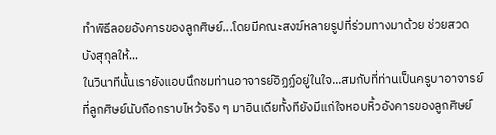ทำพิธีลอยอังคารของลูกศิษย์...โดยมีคณะสงฆ์หลายรูปที่ร่วมทางมาด้วย ช่วยสวดบังสุกุลให้...
ในวินาทีนั้นเรายังแอบนึกชมท่านอาจารย์อิฏฏ์อยู่ในใจ...สมกับที่ท่านเป็นครูบาอาจารย์ที่ลูกศิษย์นับถือกราบไหว้จริง ๆ มาอินเดียทั้งทียังมีแก่ใจหอบหิ้วอังคารของลูกศิษย์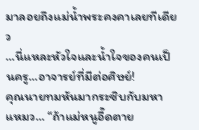มาลอยถึงแม่น้ำพระคงคาเลยทีเดียว
...นี่แหละหัวใจและน้ำใจของคนเป็นครู...อาจารย์ที่มีต่อศิษย์!
คุณนายทมหันมากระซิบกับมหาแหมว... “ถ้าแม่หนูอี๊ดตาย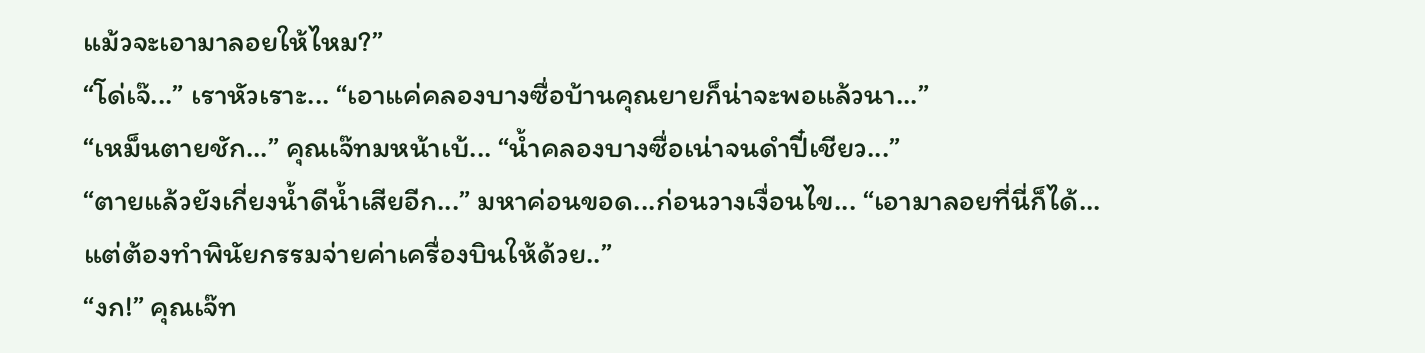แม้วจะเอามาลอยให้ไหม?”
“โด่เจ๊...” เราหัวเราะ... “เอาแค่คลองบางซื่อบ้านคุณยายก็น่าจะพอแล้วนา...”
“เหม็นตายชัก...” คุณเจ๊ทมหน้าเบ้... “น้ำคลองบางซื่อเน่าจนดำปี๋เชียว...”
“ตายแล้วยังเกี่ยงน้ำดีน้ำเสียอีก...” มหาค่อนขอด...ก่อนวางเงื่อนไข... “เอามาลอยที่นี่ก็ได้...แต่ต้องทำพินัยกรรมจ่ายค่าเครื่องบินให้ด้วย..”
“งก!” คุณเจ๊ท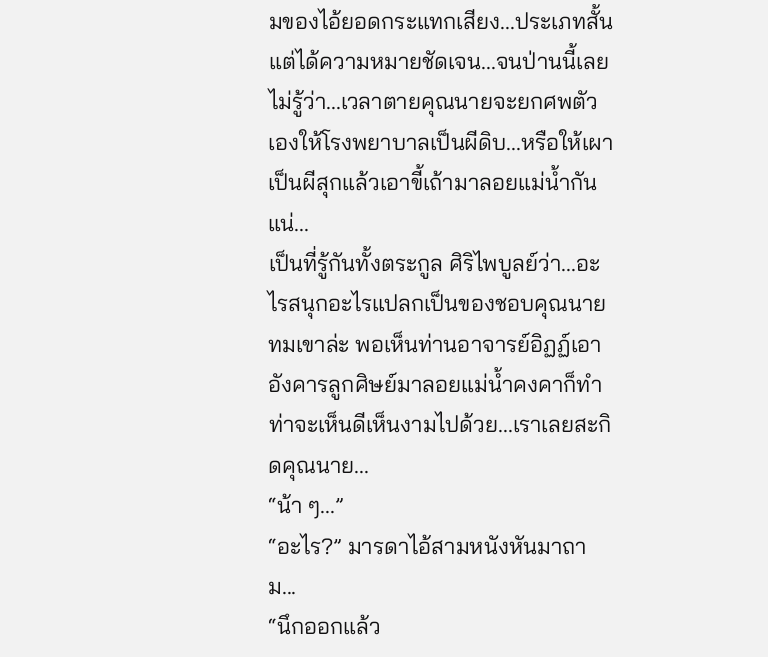มของไอ้ยอดกระแทกเสียง...ประเภทสั้นแต่ได้ความหมายชัดเจน...จนป่านนี้เลยไม่รู้ว่า...เวลาตายคุณนายจะยกศพตัวเองให้โรงพยาบาลเป็นผีดิบ...หรือให้เผาเป็นผีสุกแล้วเอาขี้เถ้ามาลอยแม่น้ำกันแน่...
เป็นที่รู้กันทั้งตระกูล ศิริไพบูลย์ว่า...อะไรสนุกอะไรแปลกเป็นของชอบคุณนายทมเขาล่ะ พอเห็นท่านอาจารย์อิฏฏ์เอาอังคารลูกศิษย์มาลอยแม่น้ำคงคาก็ทำท่าจะเห็นดีเห็นงามไปด้วย...เราเลยสะกิดคุณนาย...
“น้า ๆ...”
“อะไร?” มารดาไอ้สามหนังหันมาถาม...
“นึกออกแล้ว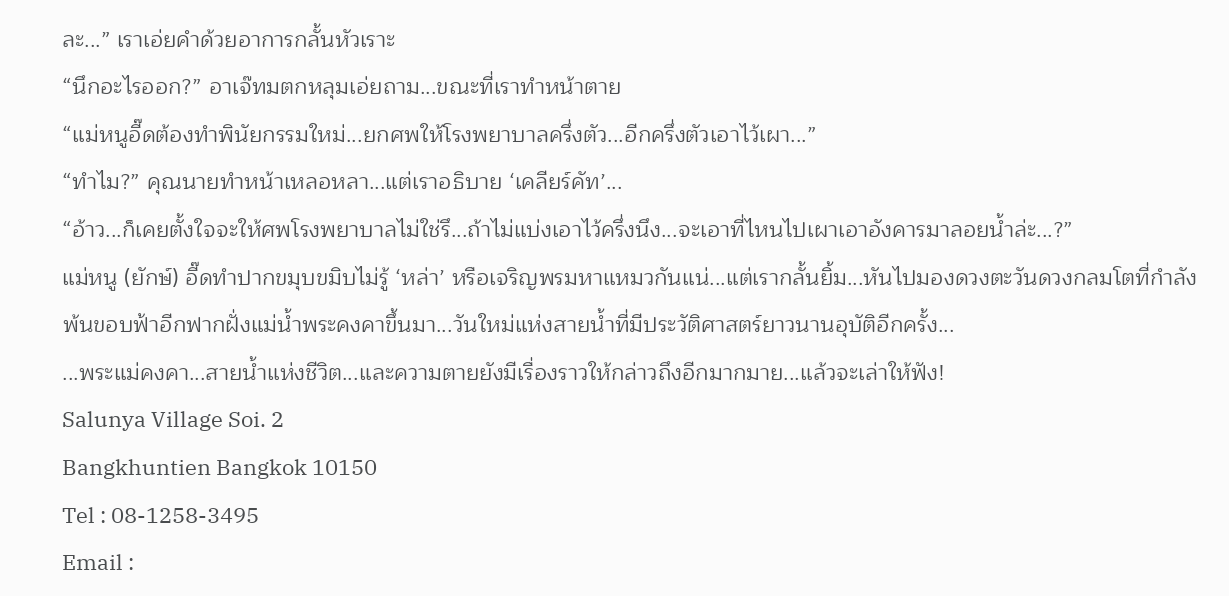ละ...” เราเอ่ยคำด้วยอาการกลั้นหัวเราะ
“นึกอะไรออก?” อาเจ๊ทมตกหลุมเอ่ยถาม...ขณะที่เราทำหน้าตาย
“แม่หนูอี๊ดต้องทำพินัยกรรมใหม่...ยกศพให้โรงพยาบาลครึ่งตัว...อีกครึ่งตัวเอาไว้เผา...”
“ทำไม?” คุณนายทำหน้าเหลอหลา...แต่เราอธิบาย ‘เคลียร์คัท’...
“อ้าว...ก็เคยตั้งใจจะให้ศพโรงพยาบาลไม่ใช่รึ...ถ้าไม่แบ่งเอาไว้ครึ่งนึง...จะเอาที่ไหนไปเผาเอาอังคารมาลอยน้ำล่ะ...?”
แม่หนู (ยักษ์) อี๊ดทำปากขมุบขมิบไม่รู้ ‘หล่า’ หรือเจริญพรมหาแหมวกันแน่...แต่เรากลั้นยิ้ม...หันไปมองดวงตะวันดวงกลมโตที่กำลังพ้นขอบฟ้าอีกฟากฝั่งแม่น้ำพระคงคาขึ้นมา...วันใหม่แห่งสายน้ำที่มีประวัติศาสตร์ยาวนานอุบัติอีกครั้ง...
...พระแม่คงคา...สายน้ำแห่งชีวิต...และความตายยังมีเรื่องราวให้กล่าวถึงอีกมากมาย...แล้วจะเล่าให้ฟัง!
Salunya Village Soi. 2
Bangkhuntien Bangkok 10150
Tel : 08-1258-3495
Email :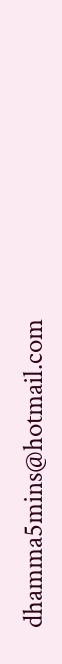dhamma5mins@hotmail.com